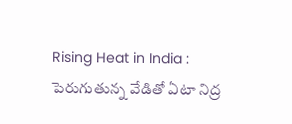Rising Heat in India : పెరుగుతున్న వేడితో ఏటా నిద్ర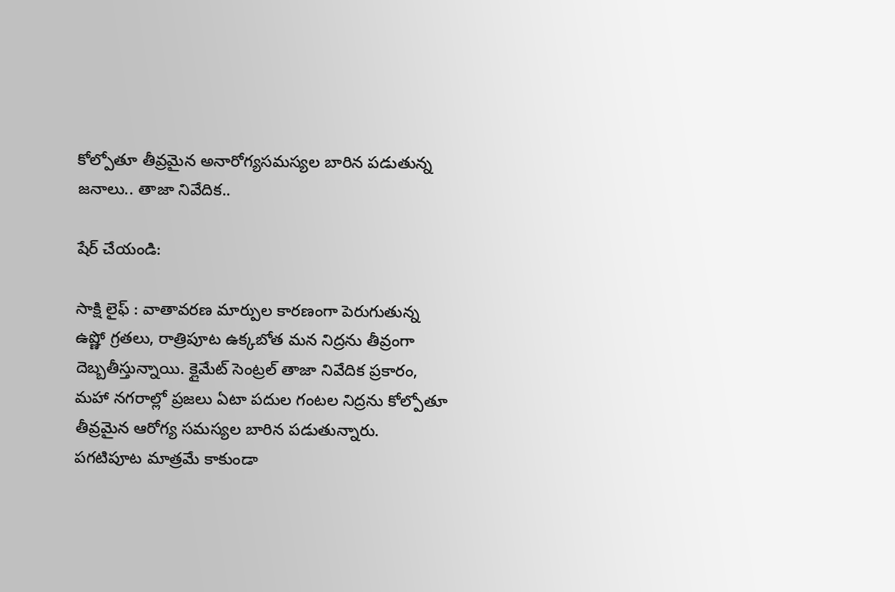కోల్పోతూ తీవ్రమైన అనారోగ్యసమస్యల బారిన పడుతున్న జనాలు.. తాజా నివేదిక..

షేర్ చేయండి:

సాక్షి లైఫ్ : వాతావరణ మార్పుల కారణంగా పెరుగుతున్న ఉష్ణో గ్రతలు, రాత్రిపూట ఉక్కబోత మన నిద్రను తీవ్రంగా దెబ్బతీస్తున్నాయి. క్లైమేట్ సెంట్రల్ తాజా నివేదిక ప్రకారం, మహా నగరాల్లో ప్రజలు ఏటా పదుల గంటల నిద్రను కోల్పోతూ తీవ్రమైన ఆరోగ్య సమస్యల బారిన పడుతున్నారు. పగటిపూట మాత్రమే కాకుండా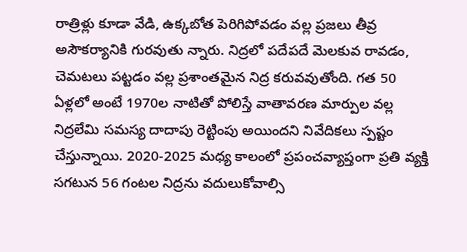రాత్రిళ్లు కూడా వేడి, ఉక్కబోత పెరిగిపోవడం వల్ల ప్రజలు తీవ్ర అసౌకర్యానికి గురవుతు న్నారు. నిద్రలో పదేపదే మెలకువ రావడం, చెమటలు పట్టడం వల్ల ప్రశాంతమైన నిద్ర కరువవుతోంది. గత 50 ఏళ్లలో అంటే 1970ల నాటితో పోలిస్తే వాతావరణ మార్పుల వల్ల నిద్రలేమి సమస్య దాదాపు రెట్టింపు అయిందని నివేదికలు స్పష్టం చేస్తున్నాయి. 2020-2025 మధ్య కాలంలో ప్రపంచవ్యాప్తంగా ప్రతి వ్యక్తి సగటున 56 గంటల నిద్రను వదులుకోవాల్సి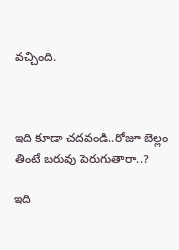వచ్చింది.



ఇది కూడా చదవండి..రోజూ బెల్లం తింటే బరువు పెరుగుతారా..?

ఇది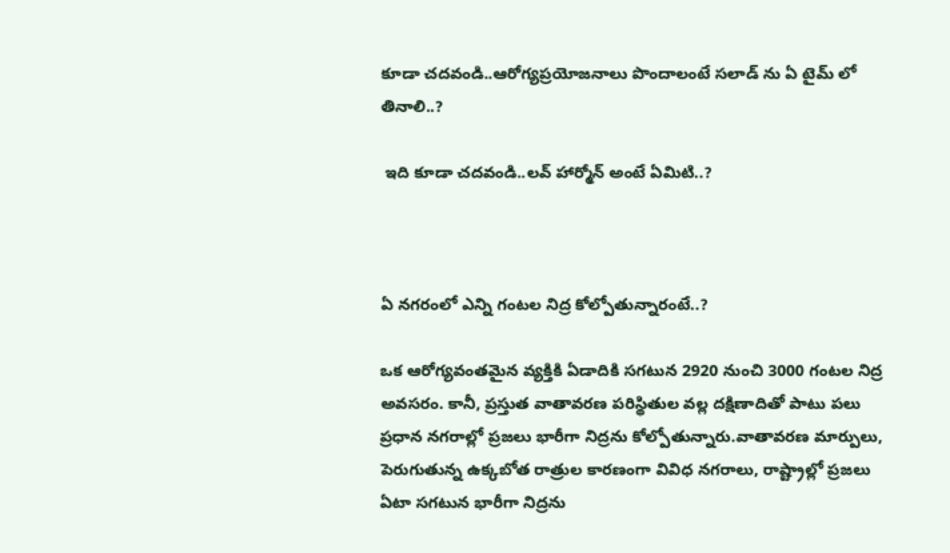కూడా చదవండి..ఆరోగ్యప్రయోజనాలు పొందాలంటే సలాడ్ ను ఏ టైమ్ లో తినాలి..?

 ఇది కూడా చదవండి..లవ్ హార్మోన్ అంటే ఏమిటి..?



ఏ నగరంలో ఎన్ని గంటల నిద్ర కోల్పోతున్నారంటే..?

ఒక ఆరోగ్యవంతమైన వ్యక్తికి ఏడాదికి సగటున 2920 నుంచి 3000 గంటల నిద్ర అవసరం. కానీ, ప్రస్తుత వాతావరణ పరిస్థితుల వల్ల దక్షిణాదితో పాటు పలు ప్రధాన నగరాల్లో ప్రజలు భారీగా నిద్రను కోల్పోతున్నారు.వాతావరణ మార్పులు, పెరుగుతున్న ఉక్కబోత రాత్రుల కారణంగా వివిధ నగరాలు, రాష్ట్రాల్లో ప్రజలు ఏటా సగటున భారీగా నిద్రను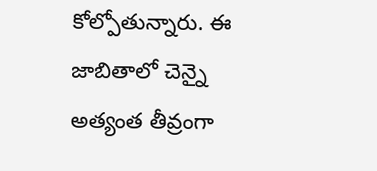కోల్పోతున్నారు. ఈ జాబితాలో చెన్నై అత్యంత తీవ్రంగా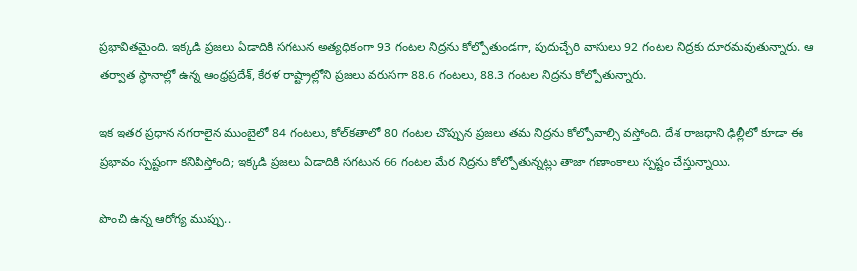ప్రభావితమైంది. ఇక్కడి ప్రజలు ఏడాదికి సగటున అత్యధికంగా 93 గంటల నిద్రను కోల్పోతుండగా, పుదుచ్చేరి వాసులు 92 గంటల నిద్రకు దూరమవుతున్నారు. ఆ తర్వాత స్థానాల్లో ఉన్న ఆంధ్రప్రదేశ్, కేరళ రాష్ట్రాల్లోని ప్రజలు వరుసగా 88.6 గంటలు, 88.3 గంటల నిద్రను కోల్పోతున్నారు.

ఇక ఇతర ప్రధాన నగరాలైన ముంబైలో 84 గంటలు, కోల్‌కతాలో 80 గంటల చొప్పున ప్రజలు తమ నిద్రను కోల్పోవాల్సి వస్తోంది. దేశ రాజధాని ఢిల్లీలో కూడా ఈ ప్రభావం స్పష్టంగా కనిపిస్తోంది; ఇక్కడి ప్రజలు ఏడాదికి సగటున 66 గంటల మేర నిద్రను కోల్పోతున్నట్లు తాజా గణాంకాలు స్పష్టం చేస్తున్నాయి.

పొంచి ఉన్న ఆరోగ్య ముప్పు..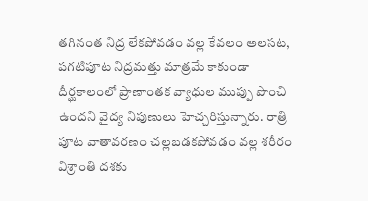తగినంత నిద్ర లేకపోవడం వల్ల కేవలం అలసట, పగటిపూట నిద్రమత్తు మాత్రమే కాకుండా దీర్ఘకాలంలో ప్రాణాంతక వ్యాధుల ముప్పు పొంచి ఉందని వైద్య నిపుణులు హెచ్చరిస్తున్నారు. రాత్రి పూట వాతావరణం చల్లబడకపోవడం వల్ల శరీరం విశ్రాంతి దశకు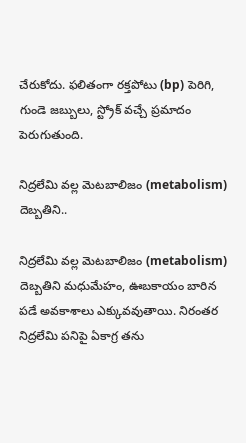చేరుకోదు. ఫలితంగా రక్తపోటు (bp) పెరిగి, గుండె జబ్బులు, స్ట్రోక్ వచ్చే ప్రమాదం పెరుగుతుంది.

నిద్రలేమి వల్ల మెటబాలిజం (metabolism) దెబ్బతిని..

నిద్రలేమి వల్ల మెటబాలిజం (metabolism) దెబ్బతిని మధుమేహం, ఊబకాయం బారిన పడే అవకాశాలు ఎక్కువవుతాయి. నిరంతర నిద్రలేమి పనిపై ఏకాగ్ర తను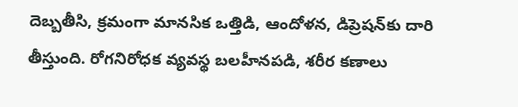దెబ్బతీసి, క్రమంగా మానసిక ఒత్తిడి, ఆందోళన, డిప్రెషన్‌కు దారి తీస్తుంది. రోగనిరోధక వ్యవస్థ బలహీనపడి, శరీర కణాలు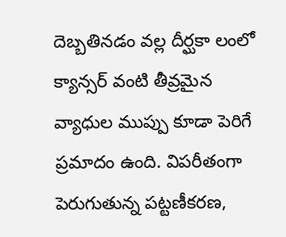దెబ్బతినడం వల్ల దీర్ఘకా లంలో క్యాన్సర్ వంటి తీవ్రమైన వ్యాధుల ముప్పు కూడా పెరిగే ప్రమాదం ఉంది. విపరీతంగా పెరుగుతున్న పట్టణీకరణ,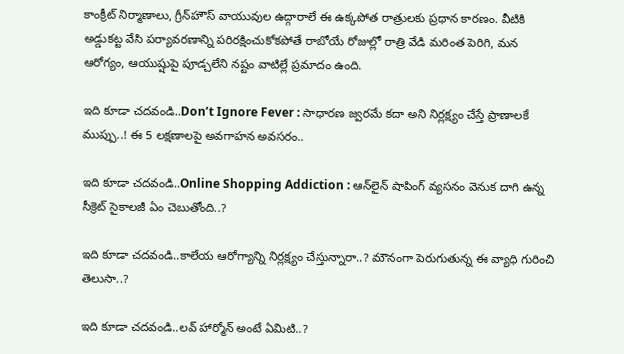కాంక్రీట్ నిర్మాణాలు, గ్రీన్‌హౌస్ వాయువుల ఉద్గారాలే ఈ ఉక్కపోత రాత్రులకు ప్రధాన కారణం. వీటికి అడ్డుకట్ట వేసి పర్యావరణాన్ని పరిరక్షించుకోకపోతే రాబోయే రోజుల్లో రాత్రి వేడి మరింత పెరిగి, మన ఆరోగ్యం, ఆయుష్షుపై పూడ్చలేని నష్టం వాటిల్లే ప్రమాదం ఉంది.

ఇది కూడా చదవండి..Don’t Ignore Fever : సాధారణ జ్వరమే కదా అని నిర్లక్ష్యం చేస్తే ప్రాణాలకే ముప్పు..! ఈ 5 లక్షణాలపై అవగాహన అవసరం..

ఇది కూడా చదవండి..Online Shopping Addiction : ఆన్‌లైన్ షాపింగ్ వ్యసనం వెనుక దాగి ఉన్న సీక్రెట్ సైకాలజీ ఏం చెబుతోంది..?

ఇది కూడా చదవండి..కాలేయ ఆరోగ్యాన్ని నిర్లక్ష్యం చేస్తున్నారా..? మౌనంగా పెరుగుతున్న ఈ వ్యాధి గురించి తెలుసా..?

ఇది కూడా చదవండి..లవ్ హార్మోన్ అంటే ఏమిటి..?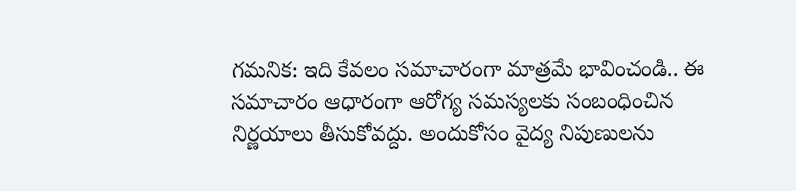గమనిక: ఇది కేవలం సమాచారంగా మాత్రమే భావించండి.. ఈ సమాచారం ఆధారంగా ఆరోగ్య సమస్యలకు సంబంధించిన నిర్ణయాలు తీసుకోవద్దు. అందుకోసం వైద్య నిపుణులను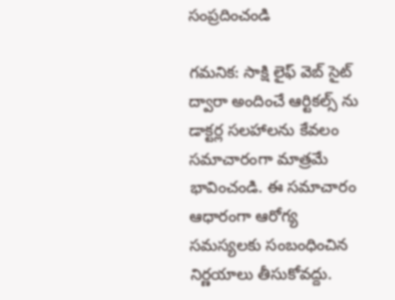సంప్రదించండి

గమనిక: సాక్షి లైఫ్ వెబ్ సైట్ ద్వారా అందించే ఆర్టికల్స్ ను డాక్టర్ల సలహాలను కేవలం సమాచారంగా మాత్రమే భావించండి. ఈ సమాచారం ఆధారంగా ఆరోగ్య సమస్యలకు సంబంధించిన నిర్ణయాలు తీసుకోవద్దు.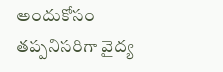అందుకోసం తప్పనిసరిగా వైద్య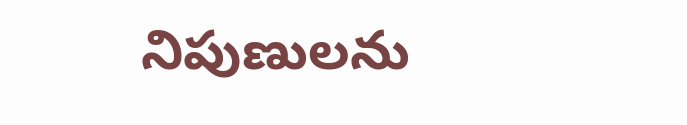నిపుణులను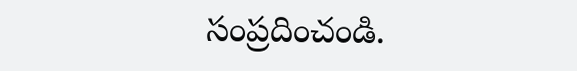సంప్రదించండి.